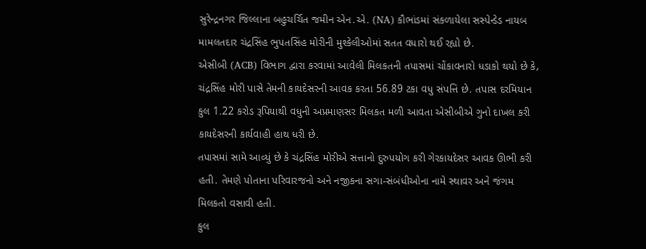સુરેન્દ્રનગર જિલ્લાના બહુચર્ચિત જમીન એન.એ. (NA) કૌભાંડમાં સંકળાયેલા સસ્પેન્ડેડ નાયબ મામલતદાર ચંદ્રસિંહ ભુપતસિંહ મોરીની મુશ્કેલીઓમાં સતત વધારો થઈ રહ્યો છે.
એસીબી (ACB) વિભાગ દ્વારા કરવામાં આવેલી મિલકતની તપાસમાં ચોંકાવનારો ધડાકો થયો છે કે, ચંદ્રસિંહ મોરી પાસે તેમની કાયદેસરની આવક કરતા 56.89 ટકા વધુ સંપત્તિ છે. તપાસ દરમિયાન કુલ 1.22 કરોડ રૂપિયાથી વધુની અપ્રમાણસર મિલકત મળી આવતા એસીબીએ ગુનો દાખલ કરી કાયદેસરની કાર્યવાહી હાથ ધરી છે.
તપાસમાં સામે આવ્યું છે કે ચંદ્રસિંહ મોરીએ સત્તાનો દુરુપયોગ કરી ગેરકાયદેસર આવક ઊભી કરી હતી. તેમણે પોતાના પરિવારજનો અને નજીકના સગા-સંબંધીઓના નામે સ્થાવર અને જંગમ મિલકતો વસાવી હતી.
કુલ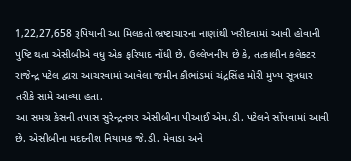1,22,27,658 રૂપિયાની આ મિલકતો ભ્રષ્ટાચારના નાણાંથી ખરીદવામાં આવી હોવાની પુષ્ટિ થતા એસીબીએ વધુ એક ફરિયાદ નોંધી છે. ઉલ્લેખનીય છે કે, તત્કાલીન કલેક્ટર રાજેન્દ્ર પટેલ દ્વારા આચરવામાં આવેલા જમીન કૌભાંડમાં ચંદ્રસિંહ મોરી મુખ્ય સૂત્રધાર તરીકે સામે આવ્યા હતા.
આ સમગ્ર કેસની તપાસ સુરેન્દ્રનગર એસીબીના પીઆઈ એમ.ડી. પટેલને સોંપવામાં આવી છે. એસીબીના મદદનીશ નિયામક જે.ડી. મેવાડા અને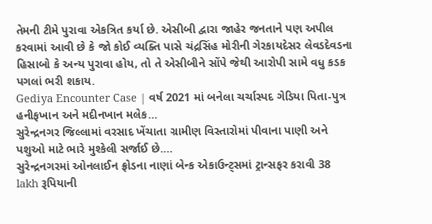તેમની ટીમે પુરાવા એકત્રિત કર્યા છે. એસીબી દ્વારા જાહેર જનતાને પણ અપીલ કરવામાં આવી છે કે જો કોઈ વ્યક્તિ પાસે ચંદ્રસિંહ મોરીની ગેરકાયદેસર લેવડદેવડના હિસાબો કે અન્ય પુરાવા હોય, તો તે એસીબીને સોંપે જેથી આરોપી સામે વધુ કડક પગલાં ભરી શકાય.
Gediya Encounter Case | વર્ષ 2021 માં બનેલા ચર્ચાસ્પદ ગેડિયા પિતા-પુત્ર હનીફખાન અને મદીનખાન મલેક…
સુરેન્દ્રનગર જિલ્લામાં વરસાદ ખેંચાતા ગ્રામીણ વિસ્તારોમાં પીવાના પાણી અને પશુઓ માટે ભારે મુશ્કેલી સર્જાઈ છે.…
સુરેન્દ્રનગરમાં ઓનલાઈન ફ્રોડના નાણાં બેન્ક એકાઉન્ટ્સમાં ટ્રાન્સફર કરાવી 38 lakh રૂપિયાની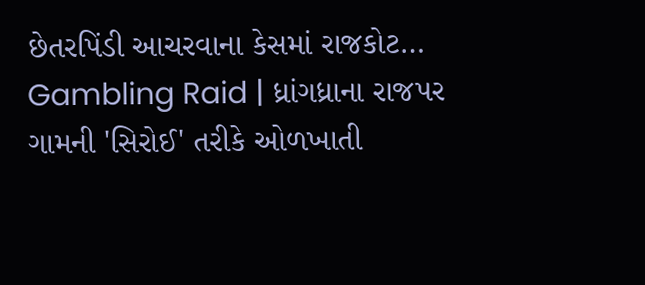છેતરપિંડી આચરવાના કેસમાં રાજકોટ…
Gambling Raid | ધ્રાંગધ્રાના રાજપર ગામની 'સિરોઈ' તરીકે ઓળખાતી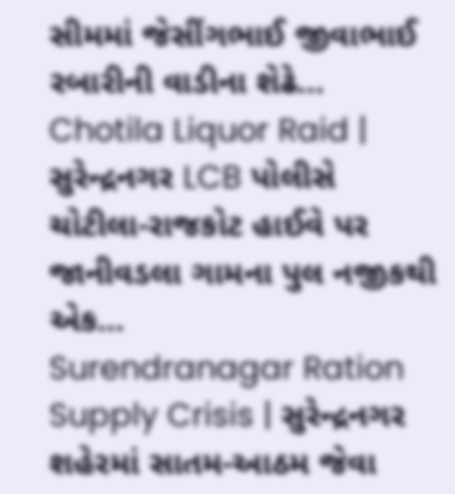સીમમાં જેસીંગભાઈ જીવાભાઈ રબારીની વાડીના શેઢે…
Chotila Liquor Raid | સુરેન્દ્રનગર LCB પોલીસે ચોટીલા-રાજકોટ હાઈવે પર જાનીવડલા ગામના પુલ નજીકથી એક…
Surendranagar Ration Supply Crisis | સુરેન્દ્રનગર શહેરમાં સાતમ-આઠમ જેવા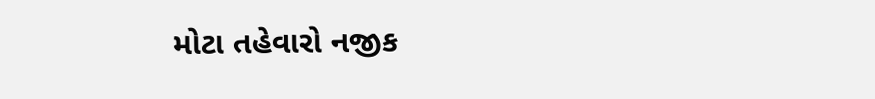મોટા તહેવારો નજીક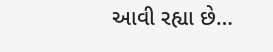આવી રહ્યા છે…